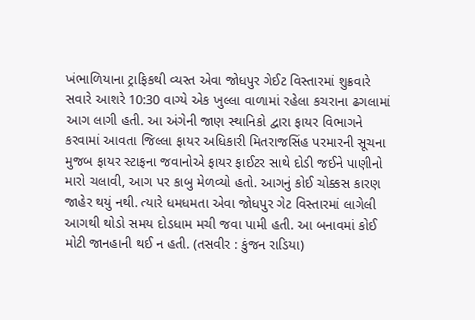ખંભાળિયાના ટ્રાફિકથી વ્યસ્ત એવા જોધપુર ગેઈટ વિસ્તારમાં શુક્રવારે સવારે આશરે 10:30 વાગ્યે એક ખુલ્લા વાળામાં રહેલા કચરાના ઢગલામાં આગ લાગી હતી. આ અંગેની જાણ સ્થાનિકો દ્વારા ફાયર વિભાગને કરવામાં આવતા જિલ્લા ફાયર અધિકારી મિતરાજસિંહ પરમારની સૂચના મુજબ ફાયર સ્ટાફના જવાનોએ ફાયર ફાઈટર સાથે દોડી જઈને પાણીનો મારો ચલાવી, આગ પર કાબુ મેળવ્યો હતો. આગનું કોઈ ચોક્કસ કારણ જાહેર થયું નથી. ત્યારે ધમધમતા એવા જોધપુર ગેટ વિસ્તારમાં લાગેલી આગથી થોડો સમય દોડધામ મચી જવા પામી હતી. આ બનાવમાં કોઈ મોટી જાનહાની થઈ ન હતી. (તસવીર : કુંજન રાડિયા)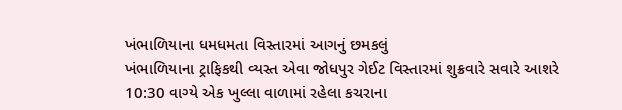ખંભાળિયાના ધમધમતા વિસ્તારમાં આગનું છમકલું
ખંભાળિયાના ટ્રાફિકથી વ્યસ્ત એવા જોધપુર ગેઈટ વિસ્તારમાં શુક્રવારે સવારે આશરે 10:30 વાગ્યે એક ખુલ્લા વાળામાં રહેલા કચરાના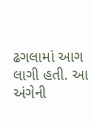ઢગલામાં આગ લાગી હતી. આ અંગેની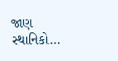જાણ સ્થાનિકો…